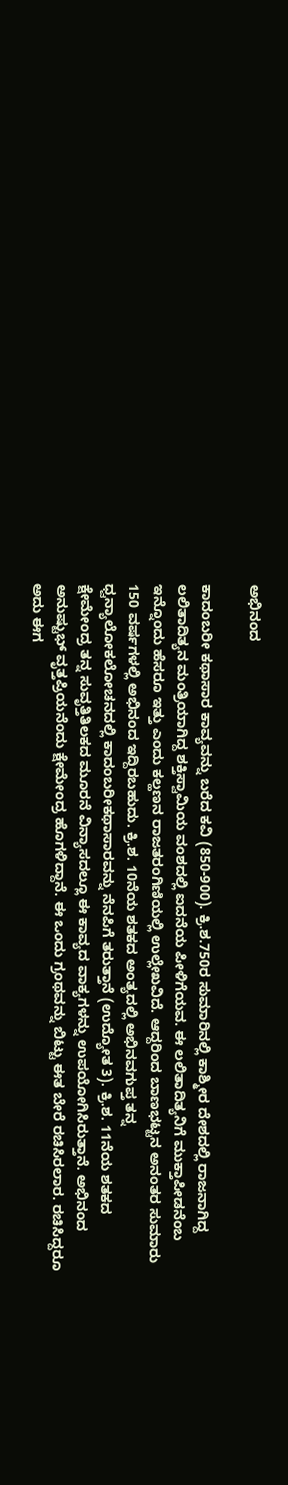ಅಭಿನಂದ

ಕಾದಂಬರೀ ಕಥಾಸಾರ ಕಾವ್ಯವನ್ನು ಬರೆದ ಕವಿ (850-900). ಕ್ರಿ.ಶ.750ರ ಸುಮಾರಿನಲ್ಲಿ ಕಾಶ್ಮೀರ ದೇಶದಲ್ಲಿ ರಾಜನಾಗಿದ್ದ ಲಲಿತಾದಿತ್ಯನ ಮಂತ್ರಿಯಾಗಿದ್ದ ಶಕ್ತಿಸ್ವಾಮಿಯ ವಂಶದಲ್ಲಿ ಐದನೆಯ ಪೀಳಿಗೆಯವ. ಈ ಲಲಿತಾದಿತ್ಯನಿಗೆ ಮುಕ್ತಾಪೀಡನೆಂಬ ಇನ್ನೊಂದು ಹೆಸರೂ ಇತ್ತು ಎಂದು ಕಲ್ಹಣನ ರಾಜತರಂಗಿಣಿಯಲ್ಲಿ ಉಲ್ಲೇಖವಿದೆ. ಆದ್ದರಿಂದ ಬಾಣಭಟ್ಟನ ಅನಂತರ ಸುಮಾರು 150 ವರ್ಷಗಳಲ್ಲಿ ಅಭಿನಂದ ಇದ್ದಿರಬಹುದು. ಕ್ರಿ.ಶ. 10ನೆಯ ಶತಕದ ಅಂತ್ಯದಲ್ಲಿ ಅಭಿನವಗುಪ್ತ ತನ್ನ ಧ್ವನ್ಯಾಲೋಕಲೋಚನದಲ್ಲಿ ಕಾದಂಬರೀಕಥಾಸಾರವನ್ನು ನೆನಪಿಗೆ ತರುತ್ತಾನೆ (ಉದ್ಯೋತ 3). ಕ್ರಿ.ಶ. 11ನೆಯ ಶತಕದ ಕ್ಷೇಮೇಂದ್ರ ತನ್ನ ಸುವೃತ್ತಿತಿಲಕದ ಮೂರನೆ ವಿನ್ಯಾಸದಲ್ಲೂ ಈ ಕಾವ್ಯದ ವಾಕ್ಯಗಳನ್ನು ಉಪಯೋಗಿಸಿರುತ್ತಾನೆ. ಅಭಿನಂದ ಅನುಷ್ಟುಭ್ ವೃತ್ತಪ್ರಿಯನೆಂದು ಕ್ಷೇಮೇಂದ್ರ ಹೊಗಳಿದ್ದಾನೆ. ಈ ಒಂದು ಗ್ರಂಥವನ್ನು ಬಿಟ್ಟು ಈತ ಬೇರೆ ರಚಿಸಿರಲಾರ. ರಚಿಸಿದ್ದರೂ ಅದು ಈಗ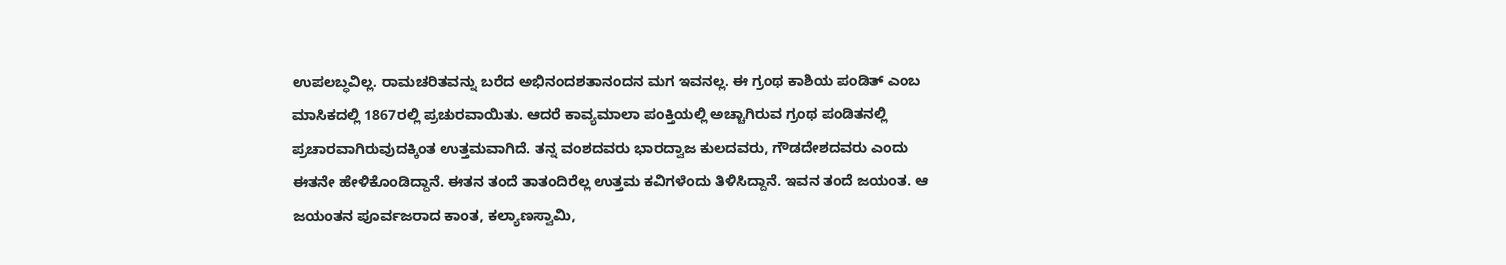ಉಪಲಬ್ಧವಿಲ್ಲ. ರಾಮಚರಿತವನ್ನು ಬರೆದ ಅಭಿನಂದಶತಾನಂದನ ಮಗ ಇವನಲ್ಲ. ಈ ಗ್ರಂಥ ಕಾಶಿಯ ಪಂಡಿತ್ ಎಂಬ ಮಾಸಿಕದಲ್ಲಿ 1867ರಲ್ಲಿ ಪ್ರಚುರವಾಯಿತು. ಆದರೆ ಕಾವ್ಯಮಾಲಾ ಪಂಕ್ತಿಯಲ್ಲಿ ಅಚ್ಚಾಗಿರುವ ಗ್ರಂಥ ಪಂಡಿತನಲ್ಲಿ ಪ್ರಚಾರವಾಗಿರುವುದಕ್ಕಿಂತ ಉತ್ತಮವಾಗಿದೆ. ತನ್ನ ವಂಶದವರು ಭಾರದ್ವಾಜ ಕುಲದವರು, ಗೌಡದೇಶದವರು ಎಂದು ಈತನೇ ಹೇಳಿಕೊಂಡಿದ್ದಾನೆ. ಈತನ ತಂದೆ ತಾತಂದಿರೆಲ್ಲ ಉತ್ತಮ ಕವಿಗಳೆಂದು ತಿಳಿಸಿದ್ದಾನೆ. ಇವನ ತಂದೆ ಜಯಂತ. ಆ ಜಯಂತನ ಪೂರ್ವಜರಾದ ಕಾಂತ, ಕಲ್ಯಾಣಸ್ವಾಮಿ,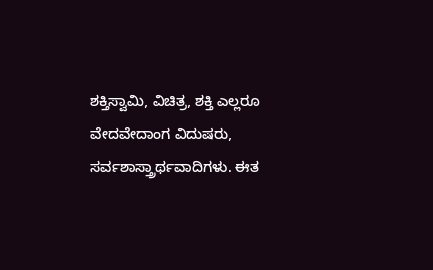ಶಕ್ತಿಸ್ವಾಮಿ, ವಿಚಿತ್ರ, ಶಕ್ತಿ ಎಲ್ಲರೂ ವೇದವೇದಾಂಗ ವಿದುಷರು, ಸರ್ವಶಾಸ್ತ್ರಾರ್ಥವಾದಿಗಳು. ಈತ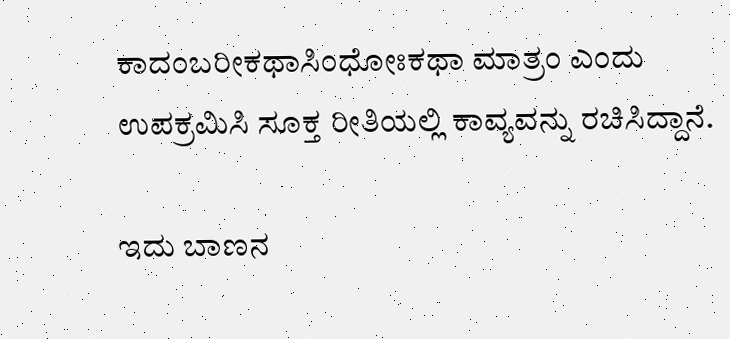ಕಾದಂಬರೀಕಥಾಸಿಂಧೋಃಕಥಾ ಮಾತ್ರಂ ಎಂದು ಉಪಕ್ರಮಿಸಿ ಸೂಕ್ತ ರೀತಿಯಲ್ಲಿ ಕಾವ್ಯವನ್ನು ರಚಿಸಿದ್ದಾನೆ.

ಇದು ಬಾಣನ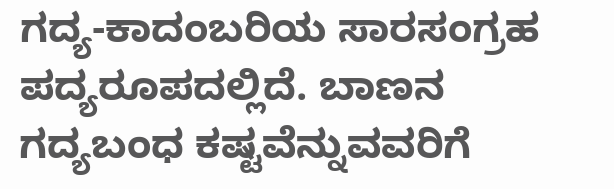ಗದ್ಯ-ಕಾದಂಬರಿಯ ಸಾರಸಂಗ್ರಹ ಪದ್ಯರೂಪದಲ್ಲಿದೆ. ಬಾಣನ ಗದ್ಯಬಂಧ ಕಷ್ಟವೆನ್ನುವವರಿಗೆ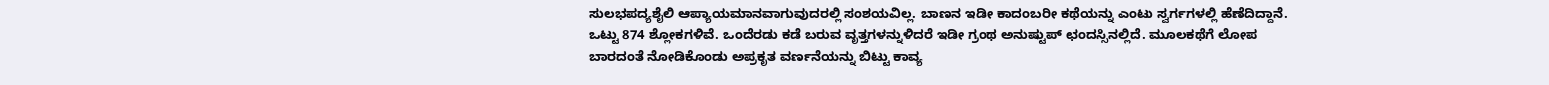ಸುಲಭಪದ್ಯಶೈಲಿ ಆಪ್ಯಾಯಮಾನವಾಗುವುದರಲ್ಲಿ ಸಂಶಯವಿಲ್ಲ. ಬಾಣನ ಇಡೀ ಕಾದಂಬರೀ ಕಥೆಯನ್ನು ಎಂಟು ಸ್ವರ್ಗಗಳಲ್ಲಿ ಹೆಣೆದಿದ್ದಾನೆ. ಒಟ್ಟು 874 ಶ್ಲೋಕಗಳಿವೆ. ಒಂದೆರಡು ಕಡೆ ಬರುವ ವೃತ್ತಗಳನ್ನುಳಿದರೆ ಇಡೀ ಗ್ರಂಥ ಅನುಷ್ಟುಪ್ ಛಂದಸ್ಸಿನಲ್ಲಿದೆ. ಮೂಲಕಥೆಗೆ ಲೋಪ ಬಾರದಂತೆ ನೋಡಿಕೊಂಡು ಅಪ್ರಕೃತ ವರ್ಣನೆಯನ್ನು ಬಿಟ್ಟು ಕಾವ್ಯ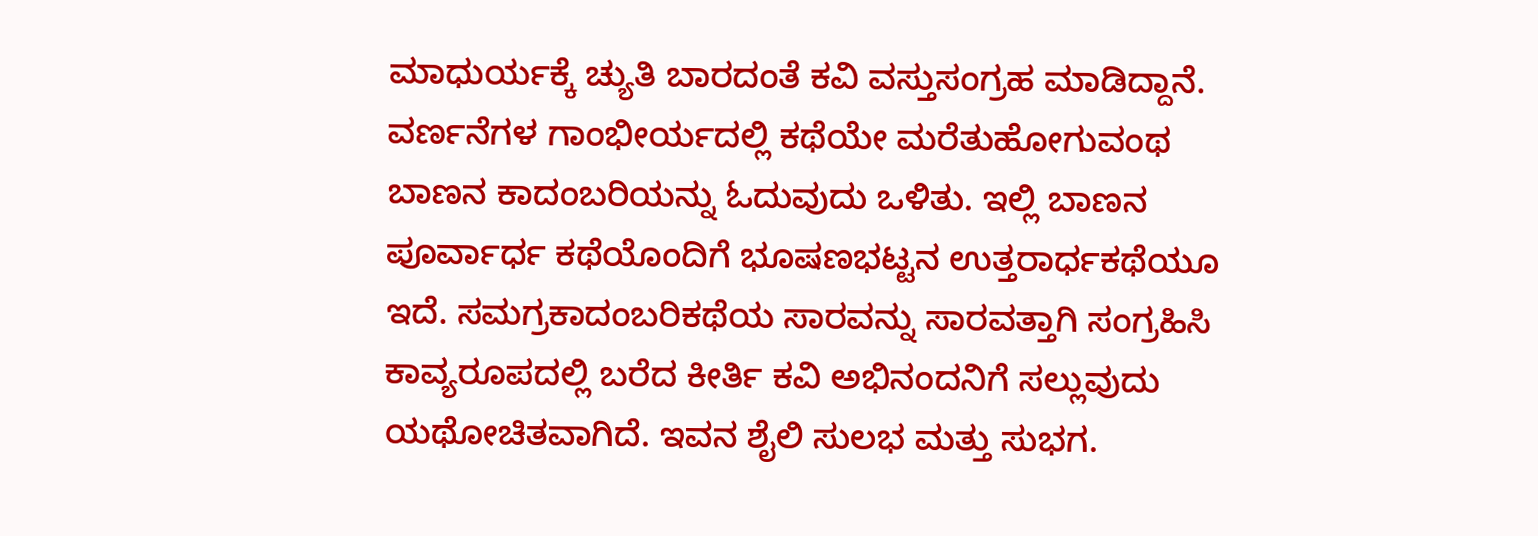ಮಾಧುರ್ಯಕ್ಕೆ ಚ್ಯುತಿ ಬಾರದಂತೆ ಕವಿ ವಸ್ತುಸಂಗ್ರಹ ಮಾಡಿದ್ದಾನೆ. ವರ್ಣನೆಗಳ ಗಾಂಭೀರ್ಯದಲ್ಲಿ ಕಥೆಯೇ ಮರೆತುಹೋಗುವಂಥ ಬಾಣನ ಕಾದಂಬರಿಯನ್ನು ಓದುವುದು ಒಳಿತು. ಇಲ್ಲಿ ಬಾಣನ ಪೂರ್ವಾರ್ಧ ಕಥೆಯೊಂದಿಗೆ ಭೂಷಣಭಟ್ಟನ ಉತ್ತರಾರ್ಧಕಥೆಯೂ ಇದೆ. ಸಮಗ್ರಕಾದಂಬರಿಕಥೆಯ ಸಾರವನ್ನು ಸಾರವತ್ತಾಗಿ ಸಂಗ್ರಹಿಸಿ ಕಾವ್ಯರೂಪದಲ್ಲಿ ಬರೆದ ಕೀರ್ತಿ ಕವಿ ಅಭಿನಂದನಿಗೆ ಸಲ್ಲುವುದು ಯಥೋಚಿತವಾಗಿದೆ. ಇವನ ಶೈಲಿ ಸುಲಭ ಮತ್ತು ಸುಭಗ.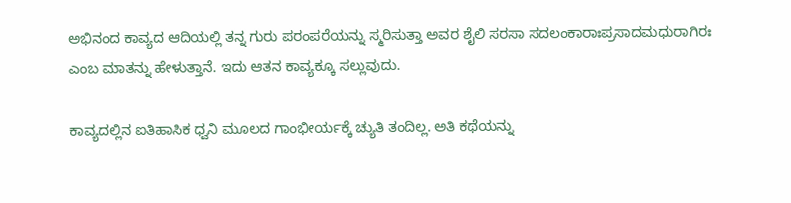ಅಭಿನಂದ ಕಾವ್ಯದ ಆದಿಯಲ್ಲಿ ತನ್ನ ಗುರು ಪರಂಪರೆಯನ್ನು ಸ್ಮರಿಸುತ್ತಾ ಅವರ ಶೈಲಿ ಸರಸಾ ಸದಲಂಕಾರಾಃಪ್ರಸಾದಮಧುರಾಗಿರಃ ಎಂಬ ಮಾತನ್ನು ಹೇಳುತ್ತಾನೆ. ಇದು ಆತನ ಕಾವ್ಯಕ್ಕೂ ಸಲ್ಲುವುದು.

ಕಾವ್ಯದಲ್ಲಿನ ಐತಿಹಾಸಿಕ ಧ್ವನಿ ಮೂಲದ ಗಾಂಭೀರ್ಯಕ್ಕೆ ಚ್ಯುತಿ ತಂದಿಲ್ಲ. ಅತಿ ಕಥೆಯನ್ನು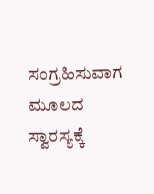ಸಂಗ್ರಹಿಸುವಾಗ ಮೂಲದ ಸ್ವಾರಸ್ಯಕ್ಕೆ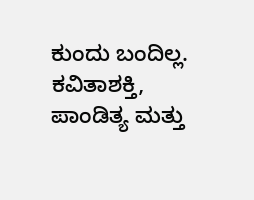ಕುಂದು ಬಂದಿಲ್ಲ. ಕವಿತಾಶಕ್ತಿ, ಪಾಂಡಿತ್ಯ ಮತ್ತು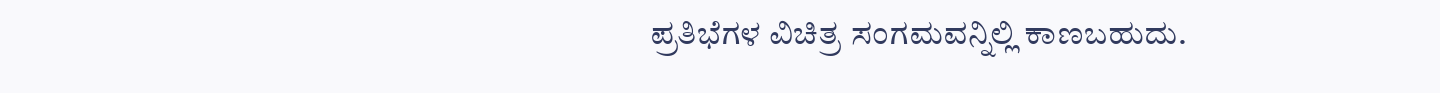ಪ್ರತಿಭೆಗಳ ವಿಚಿತ್ರ ಸಂಗಮವನ್ನಿಲ್ಲಿ ಕಾಣಬಹುದು.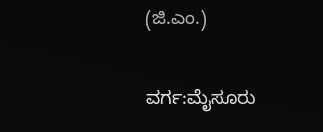(ಜಿ.ಎಂ.)

ವರ್ಗ:ಮೈಸೂರು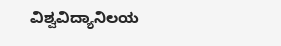ವಿಶ್ವವಿದ್ಯಾನಿಲಯ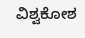ವಿಶ್ವಕೋಶ